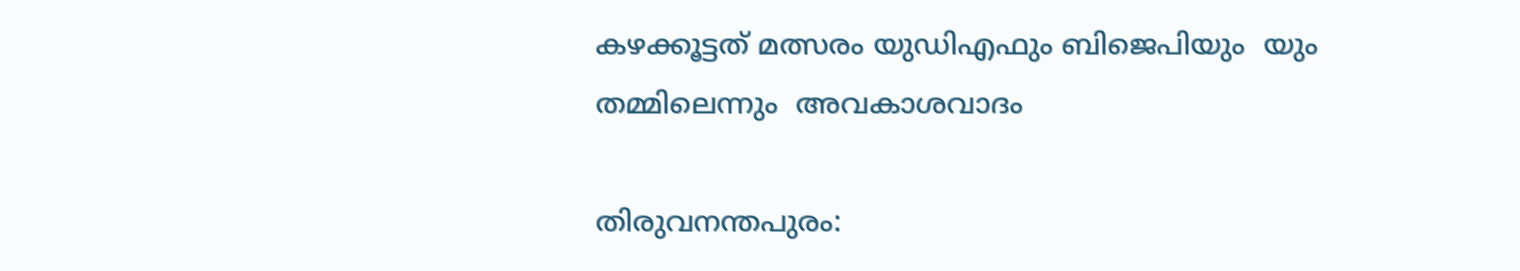കഴക്കൂട്ടത് മത്സരം യുഡിഎഫും ബിജെപിയും  യും തമ്മിലെന്നും  അവകാശവാദം

തിരുവനന്തപുരം: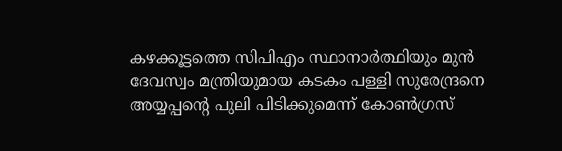കഴക്കൂട്ടത്തെ സിപിഎം സ്ഥാനാര്‍ത്ഥിയും മുന്‍ ദേവസ്വം മന്ത്രിയുമായ കടകം പള്ളി സുരേന്ദ്രനെ അയ്യപ്പന്‍റെ പുലി പിടിക്കുമെന്ന് കോണ്‍ഗ്രസ്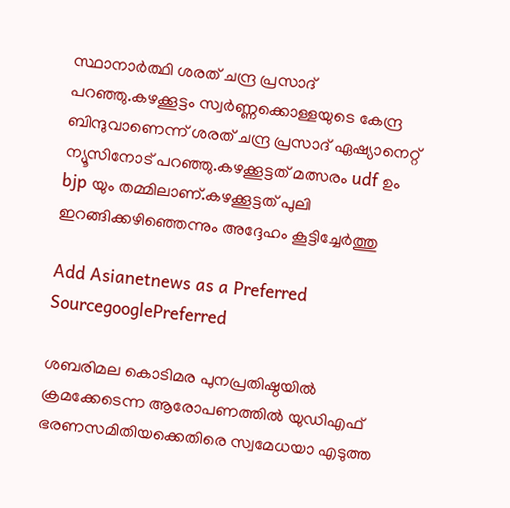സ്ഥാനാര്‍ത്ഥി ശരത് ചന്ദ്ര പ്രസാദ് പറഞ്ഞു.കഴക്കൂട്ടം സ്വർണ്ണക്കൊള്ളയുടെ കേന്ദ്ര ബിന്ദുവാണെന്ന് ശരത് ചന്ദ്ര പ്രസാദ് ഏഷ്യാനെറ്റ് ന്യൂസിനോട് പറഞ്ഞു.കഴക്കൂട്ടത് മത്സരം udf ഉം bjp യും തമ്മിലാണ്.കഴക്കൂട്ടത് പുലി ഇറങ്ങിക്കഴിഞ്ഞെന്നും അദ്ദേഹം കൂട്ടിച്ചേര്‍ത്തു

Add Asianetnews as a Preferred SourcegooglePreferred

ശബരിമല കൊടിമര പുനപ്രതിഷ്ഠയിൽ ക്രമക്കേടെന്ന ആരോപണത്തിൽ യുഡിഎഫ് ഭരണസമിതിയക്കെതിരെ സ്വമേധയാ എടുത്ത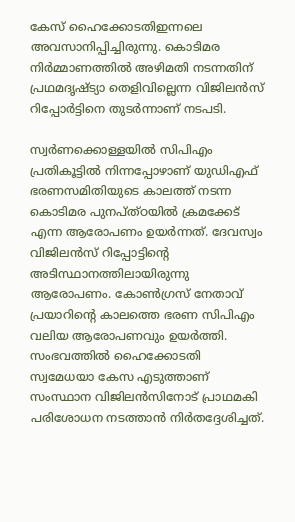കേസ് ഹൈക്കോടതിഇന്നലെ അവസാനിപ്പിച്ചിരുന്നു. കൊടിമര നിർമ്മാണത്തിൽ അഴിമതി നടന്നതിന് പ്രഥമദൃഷ്ട്യാ തെളിവില്ലെന്ന വിജിലൻസ് റിപ്പോർട്ടിനെ തുടർന്നാണ് നടപടി.

സ്വർണക്കൊള്ളയിൽ സിപിഎം പ്രതികൂട്ടിൽ നിന്നപ്പോഴാണ് യുഡിഎഫ് ഭരണസമിതിയുടെ കാലത്ത് നടന്ന കൊടിമര പുനപ്ത്ഠയിൽ ക്രമക്കേട് എന്ന ആരോപണം ഉയർന്നത്. ദേവസ്വം വിജിലൻസ് റിപ്പോ‍ട്ടിന്‍റെ അടിസ്ഥാനത്തിലായിരുന്നു ആരോപണം. കോൺഗ്രസ് നേതാവ് പ്രയാറിന്‍റെ കാലത്തെ ഭരണ സിപിഎം വലിയ ആരോപണവും ഉയർത്തി. സംഭവത്തിൽ ഹൈക്കോടതി സ്വമേധയാ കേസ എടുത്താണ് സംസ്ഥാന വിജിലൻസിനോട് പ്രാഥമകി പരിശോധന നടത്താൻ നിർതദ്ദേശിച്ചത്.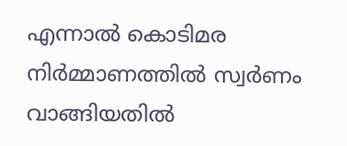എന്നാൽ കൊടിമര നിർമ്മാണത്തിൽ സ്വർണം വാങ്ങിയതിൽ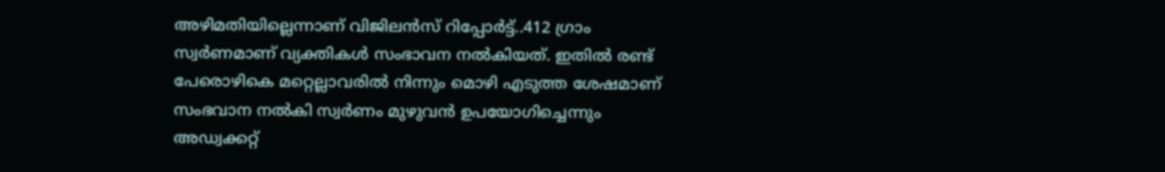അഴിമതിയില്ലെന്നാണ് വിജിലൻസ് റിപ്പോർട്ട്..412 ഗ്രാം സ്വർണമാണ് വ്യക്തികൾ സംഭാവന നൽകിയത്. ഇതിൽ രണ്ട് പേരൊഴികെ മറ്റെല്ലാവരിൽ നിന്നും മൊഴി എടുത്ത ശേഷമാണ് സംഭവാന നൽകി സ്വർണം മുഴുവൻ ഉപയോഗിച്ചെന്നും അഡ്വക്കറ്റ്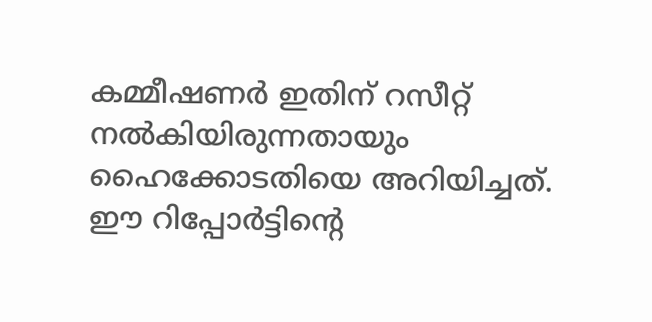കമ്മീഷണർ ഇതിന് റസീറ്റ് നൽകിയിരുന്നതായും ഹൈക്കോടതിയെ അറിയിച്ചത്. ഈ റിപ്പോർട്ടിന്‍റെ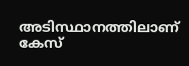അടിസ്ഥാനത്തിലാണ് കേസ്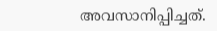അവസാനിപ്പിച്ചത്.